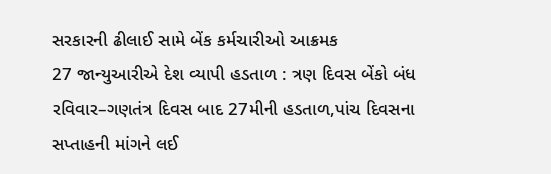સરકારની ઢીલાઈ સામે બેંક કર્મચારીઓ આક્રમક
27 જાન્યુઆરીએ દેશ વ્યાપી હડતાળ : ત્રણ દિવસ બેંકો બંધ
રવિવાર–ગણતંત્ર દિવસ બાદ 27મીની હડતાળ,પાંચ દિવસના સપ્તાહની માંગને લઈ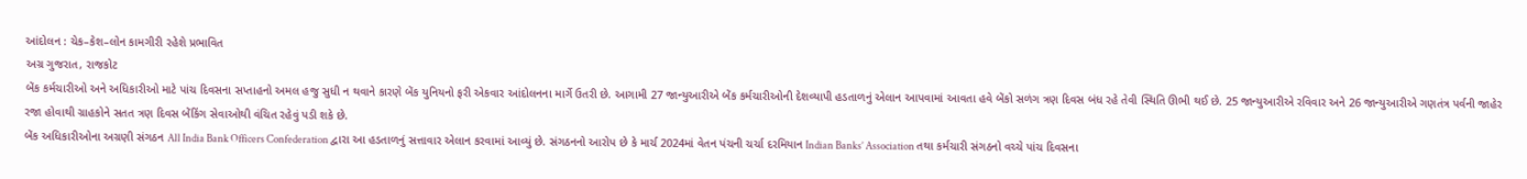આંદોલન : ચેક–કેશ–લોન કામગીરી રહેશે પ્રભાવિત
અગ્ર ગુજરાત, રાજકોટ
બેંક કર્મચારીઓ અને અધિકારીઓ માટે પાંચ દિવસના સપ્તાહનો અમલ હજુ સુધી ન થવાને કારણે બેંક યુનિયનો ફરી એકવાર આંદોલનના માર્ગે ઉતરી છે. આગામી 27 જાન્યુઆરીએ બેંક કર્મચારીઓની દેશવ્યાપી હડતાળનું એલાન આપવામાં આવતા હવે બેંકો સળંગ ત્રણ દિવસ બંધ રહે તેવી સ્થિતિ ઊભી થઈ છે. 25 જાન્યુઆરીએ રવિવાર અને 26 જાન્યુઆરીએ ગણતંત્ર પર્વની જાહેર રજા હોવાથી ગ્રાહકોને સતત ત્રણ દિવસ બેંકિંગ સેવાઓથી વંચિત રહેવું પડી શકે છે.
બેંક અધિકારીઓના અગ્રણી સંગઠન All India Bank Officers Confederation દ્વારા આ હડતાળનું સત્તાવાર એલાન કરવામાં આવ્યું છે. સંગઠનનો આરોપ છે કે માર્ચ 2024માં વેતન પંચની ચર્ચા દરમિયાન Indian Banks’ Association તથા કર્મચારી સંગઠનો વચ્ચે પાંચ દિવસના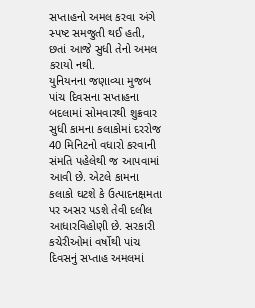સપ્તાહનો અમલ કરવા અંગે સ્પષ્ટ સમજુતી થઈ હતી, છતાં આજે સુધી તેનો અમલ કરાયો નથી.
યુનિયનના જણાવ્યા મુજબ પાંચ દિવસના સપ્તાહના બદલામાં સોમવારથી શુક્રવાર સુધી કામના કલાકોમાં દરરોજ 40 મિનિટનો વધારો કરવાની સંમતિ પહેલેથી જ આપવામાં આવી છે. એટલે કામના કલાકો ઘટશે કે ઉત્પાદનક્ષમતા પર અસર પડશે તેવી દલીલ આધારવિહોણી છે. સરકારી કચેરીઓમાં વર્ષોથી પાંચ દિવસનું સપ્તાહ અમલમાં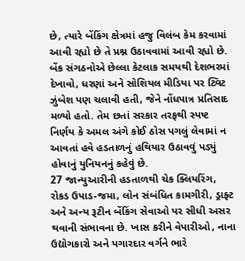છે, ત્યારે બેંકિંગ ક્ષેત્રમાં હજુ વિલંબ કેમ કરવામાં આવી રહ્યો છે તે પ્રશ્ન ઉઠાવવામાં આવી રહ્યો છે.
બેંક સંગઠનોએ છેલ્લા કેટલાક સમયથી દેશભરમાં દેખાવો, ધરણાં અને સોશિયલ મીડિયા પર ટ્વિટ ઝુંબેશ પણ ચલાવી હતી, જેને નોંધપાત્ર પ્રતિસાદ મળ્યો હતો. તેમ છતાં સરકાર તરફથી સ્પષ્ટ નિર્ણય કે અમલ અંગે કોઈ ઠોસ પગલું લેવામાં ન આવતાં હવે હડતાળનું હથિયાર ઉઠાવવું પડ્યું હોવાનું યુનિયનનું કહેવું છે.
27 જાન્યુઆરીની હડતાળથી ચેક ક્લિયરિંગ, રોકડ ઉપાડ-જમા, લોન સંબંધિત કામગીરી, ડ્રાફ્ટ અને અન્ય રૂટીન બેંકિંગ સેવાઓ પર સીધી અસર થવાની સંભાવના છે. ખાસ કરીને વેપારીઓ, નાના ઉદ્યોગકારો અને પગારદાર વર્ગને ભારે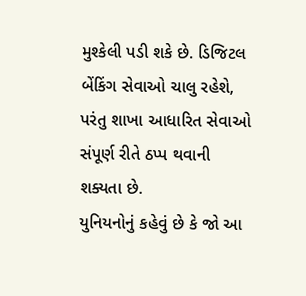મુશ્કેલી પડી શકે છે. ડિજિટલ બેંકિંગ સેવાઓ ચાલુ રહેશે, પરંતુ શાખા આધારિત સેવાઓ સંપૂર્ણ રીતે ઠપ્પ થવાની શક્યતા છે.
યુનિયનોનું કહેવું છે કે જો આ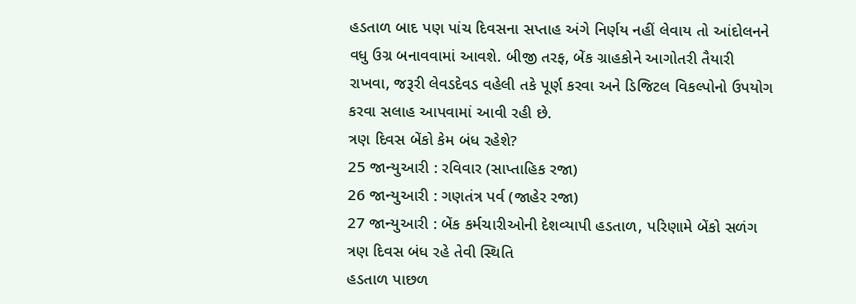હડતાળ બાદ પણ પાંચ દિવસના સપ્તાહ અંગે નિર્ણય નહીં લેવાય તો આંદોલનને વધુ ઉગ્ર બનાવવામાં આવશે. બીજી તરફ, બેંક ગ્રાહકોને આગોતરી તૈયારી રાખવા, જરૂરી લેવડદેવડ વહેલી તકે પૂર્ણ કરવા અને ડિજિટલ વિકલ્પોનો ઉપયોગ કરવા સલાહ આપવામાં આવી રહી છે.
ત્રણ દિવસ બેંકો કેમ બંધ રહેશે?
25 જાન્યુઆરી : રવિવાર (સાપ્તાહિક રજા)
26 જાન્યુઆરી : ગણતંત્ર પર્વ (જાહેર રજા)
27 જાન્યુઆરી : બેંક કર્મચારીઓની દેશવ્યાપી હડતાળ, પરિણામે બેંકો સળંગ ત્રણ દિવસ બંધ રહે તેવી સ્થિતિ
હડતાળ પાછળ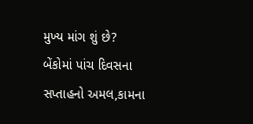મુખ્ય માંગ શું છે?
બેંકોમાં પાંચ દિવસના સપ્તાહનો અમલ,કામના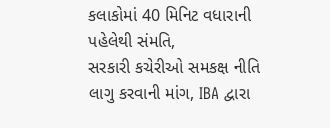કલાકોમાં 40 મિનિટ વધારાની પહેલેથી સંમતિ,
સરકારી કચેરીઓ સમકક્ષ નીતિ લાગુ કરવાની માંગ, IBA દ્વારા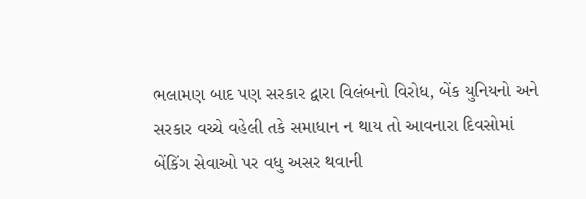ભલામણ બાદ પણ સરકાર દ્વારા વિલંબનો વિરોધ, બેંક યુનિયનો અને સરકાર વચ્ચે વહેલી તકે સમાધાન ન થાય તો આવનારા દિવસોમાં બેંકિંગ સેવાઓ પર વધુ અસર થવાની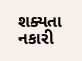શક્યતા નકારી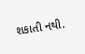શકાતી નથી.